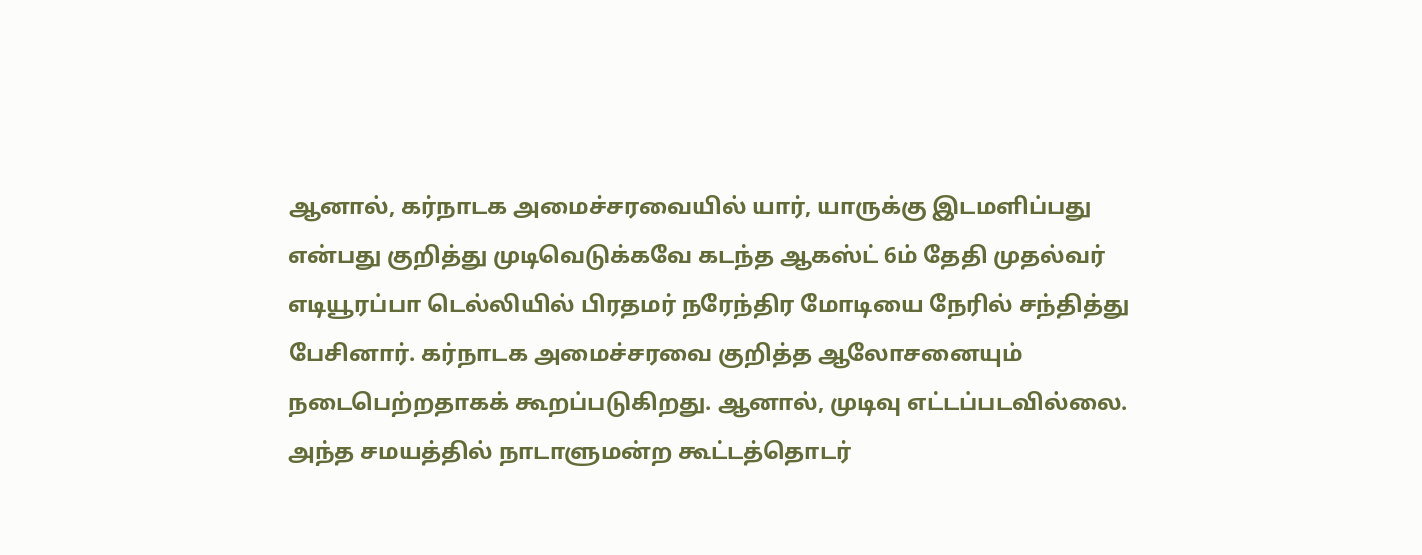ஆனால், கர்நாடக அமைச்சரவையில் யார், யாருக்கு இடமளிப்பது என்பது குறித்து முடிவெடுக்கவே கடந்த ஆகஸ்ட் 6ம் தேதி முதல்வர் எடியூரப்பா டெல்லியில் பிரதமர் நரேந்திர மோடியை நேரில் சந்தித்து பேசினார். கர்நாடக அமைச்சரவை குறித்த ஆலோசனையும் நடைபெற்றதாகக் கூறப்படுகிறது. ஆனால், முடிவு எட்டப்படவில்லை. அந்த சமயத்தில் நாடாளுமன்ற கூட்டத்தொடர்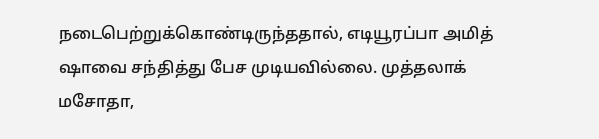நடைபெற்றுக்கொண்டிருந்ததால், எடியூரப்பா அமித் ஷாவை சந்தித்து பேச முடியவில்லை. முத்தலாக் மசோதா,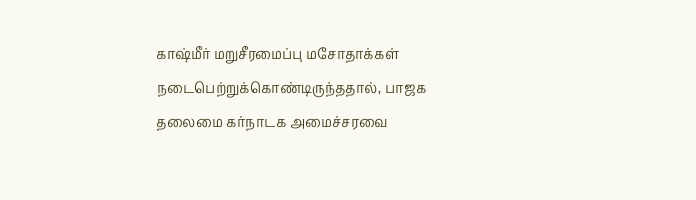காஷ்மீர் மறுசீரமைப்பு மசோதாக்கள் நடைபெற்றுக்கொண்டிருந்ததால், பாஜக தலைமை கர்நாடக அமைச்சரவை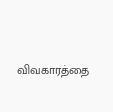விவகாரத்தை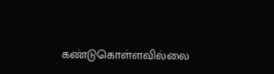கண்டுகொள்ளவில்லை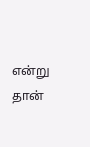என்று தான்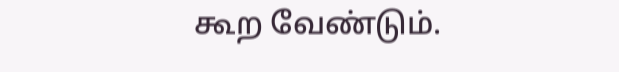கூற வேண்டும்.